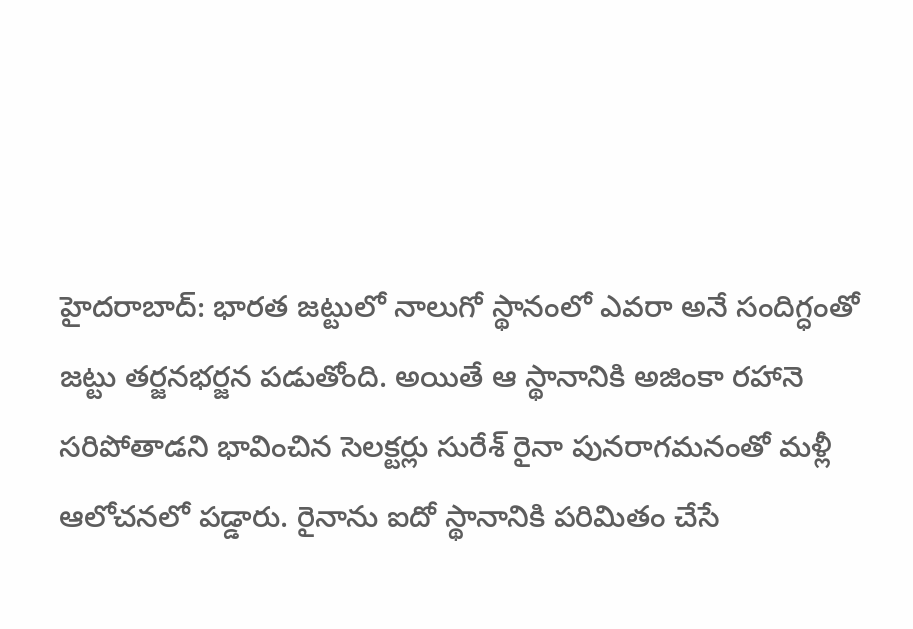హైదరాబాద్: భారత జట్టులో నాలుగో స్థానంలో ఎవరా అనే సందిగ్ధంతో జట్టు తర్జనభర్జన పడుతోంది. అయితే ఆ స్థానానికి అజింకా రహానె సరిపోతాడని భావించిన సెలక్టర్లు సురేశ్ రైనా పునరాగమనంతో మళ్లీ ఆలోచనలో పడ్డారు. రైనాను ఐదో స్థానానికి పరిమితం చేసే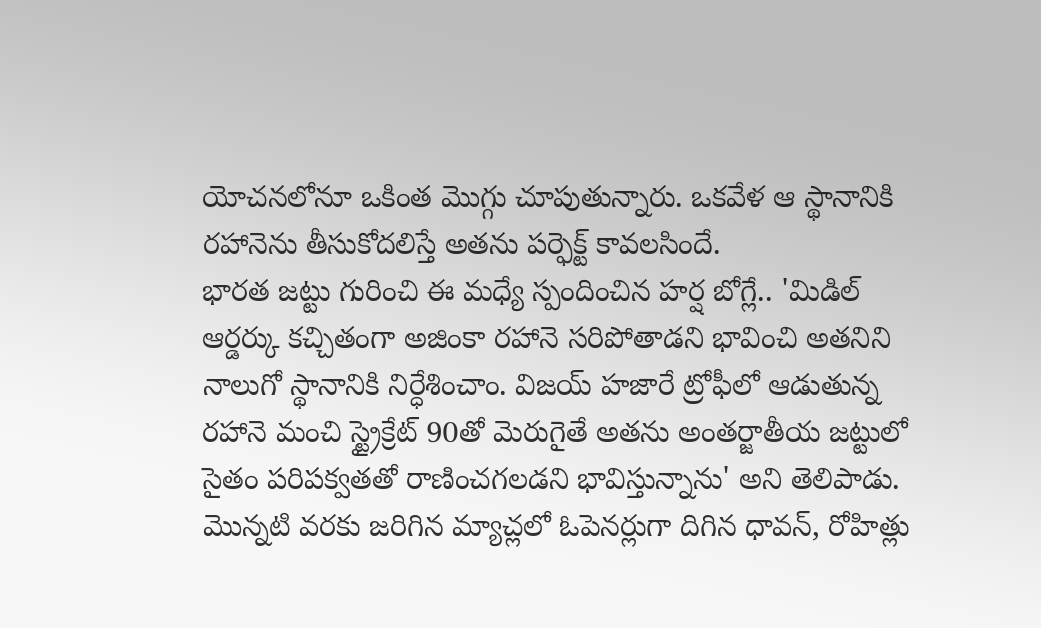యోచనలోనూ ఒకింత మొగ్గు చూపుతున్నారు. ఒకవేళ ఆ స్థానానికి రహానెను తీసుకోదలిస్తే అతను పర్ఫెక్ట్ కావలసిందే.
భారత జట్టు గురించి ఈ మధ్యే స్పందించిన హర్ష బోగ్లే.. 'మిడిల్ ఆర్డర్కు కచ్చితంగా అజింకా రహానె సరిపోతాడని భావించి అతనిని నాలుగో స్థానానికి నిర్ధేశించాం. విజయ్ హజారే ట్రోఫీలో ఆడుతున్న రహానె మంచి స్ట్రైక్రేట్ 90తో మెరుగైతే అతను అంతర్జాతీయ జట్టులో సైతం పరిపక్వతతో రాణించగలడని భావిస్తున్నాను' అని తెలిపాడు.
మొన్నటి వరకు జరిగిన మ్యాచ్లలో ఓపెనర్లుగా దిగిన ధావన్, రోహిత్లు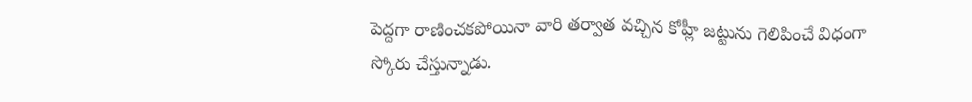పెద్దగా రాణించకపోయినా వారి తర్వాత వచ్చిన కోహ్లీ జట్టును గెలిపించే విధంగా స్కోరు చేస్తున్నాడు.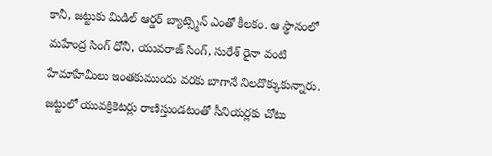కానీ, జట్టుకు మిడిల్ ఆర్డర్ బ్యాట్స్మెన్ ఎంతో కీలకం. ఆ స్థానంలో మహేంద్ర సింగ్ ధోనీ, యువరాజ్ సింగ్, సురేశ్ రైనా వంటి హేమాహేమీలు ఇంతకుముందు వరకు బాగానే నిలదొక్కుకున్నారు.
జట్టులో యువక్రికెటర్లు రాణిస్తుండటంతో సీనియర్లకు చోటు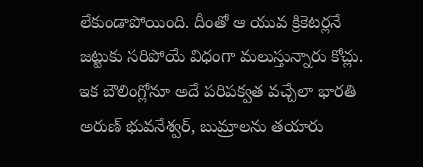లేకుండాపోయింది. దీంతో ఆ యువ క్రికెటర్లనే జట్టుకు సరిపోయే విధంగా మలుస్తున్నారు కోచ్లు. ఇక బౌలింగ్లోనూ అదే పరిపక్వత వచ్చేలా భారతి అరుణ్ భువనేశ్వర్, బుమ్రాలను తయారు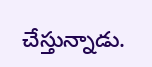చేస్తున్నాడు.